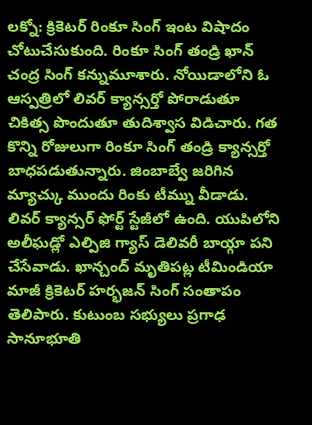లక్నో: క్రికెటర్ రింకూ సింగ్ ఇంట విషాదం చోటుచేసుకుంది. రింకూ సింగ్ తండ్రి ఖాన్ చంద్ర సింగ్ కన్నుమూశారు. నోయిడాలోని ఓ ఆస్పత్రిలో లివర్ క్యాన్సర్తో పోరాడుతూ చికిత్స పొందుతూ తుదిశ్వాస విడిచారు. గత కొన్ని రోజులుగా రింకూ సింగ్ తండ్రి క్యాన్సర్తో బాధపడుతున్నారు. జింబాబ్వే జరిగిన మ్యాచ్కు ముందు రింకు టీమ్ను వీడాడు. లివర్ క్యాన్సర్ ఫోర్ట్ స్టేజీలో ఉంది. యుపిలోని అలీఘడ్లో ఎల్పిజి గ్యాస్ డెలివరీ బాయ్గా పని చేసేవాడు. ఖాన్చంద్ మృతిపట్ల టీమిండియా మాజీ క్రికెటర్ హర్భజన్ సింగ్ సంతాపం తెలిపారు. కుటుంబ సభ్యులు ప్రగాఢ సానూభూతి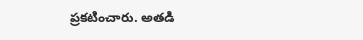ప్రకటించారు. అతడి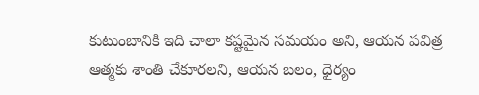కుటుంబానికి ఇది చాలా కష్టమైన సమయం అని, ఆయన పవిత్ర ఆత్మకు శాంతి చేకూరలని, ఆయన బలం, ధైర్యం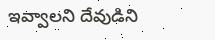ఇవ్వాలని దేవుడిని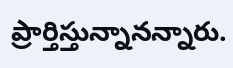ప్రార్తిస్తున్నానన్నారు.